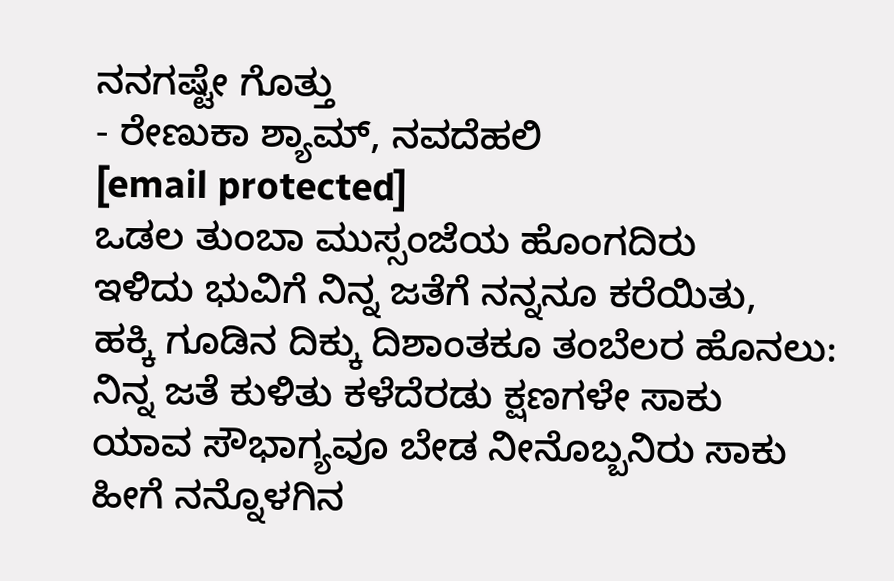ನನಗಷ್ಟೇ ಗೊತ್ತು
- ರೇಣುಕಾ ಶ್ಯಾಮ್, ನವದೆಹಲಿ
[email protected]
ಒಡಲ ತುಂಬಾ ಮುಸ್ಸಂಜೆಯ ಹೊಂಗದಿರು
ಇಳಿದು ಭುವಿಗೆ ನಿನ್ನ ಜತೆಗೆ ನನ್ನನೂ ಕರೆಯಿತು,
ಹಕ್ಕಿ ಗೂಡಿನ ದಿಕ್ಕು ದಿಶಾಂತಕೂ ತಂಬೆಲರ ಹೊನಲು:
ನಿನ್ನ ಜತೆ ಕುಳಿತು ಕಳೆದೆರಡು ಕ್ಷಣಗಳೇ ಸಾಕು
ಯಾವ ಸೌಭಾಗ್ಯವೂ ಬೇಡ ನೀನೊಬ್ಬನಿರು ಸಾಕು
ಹೀಗೆ ನನ್ನೊಳಗಿನ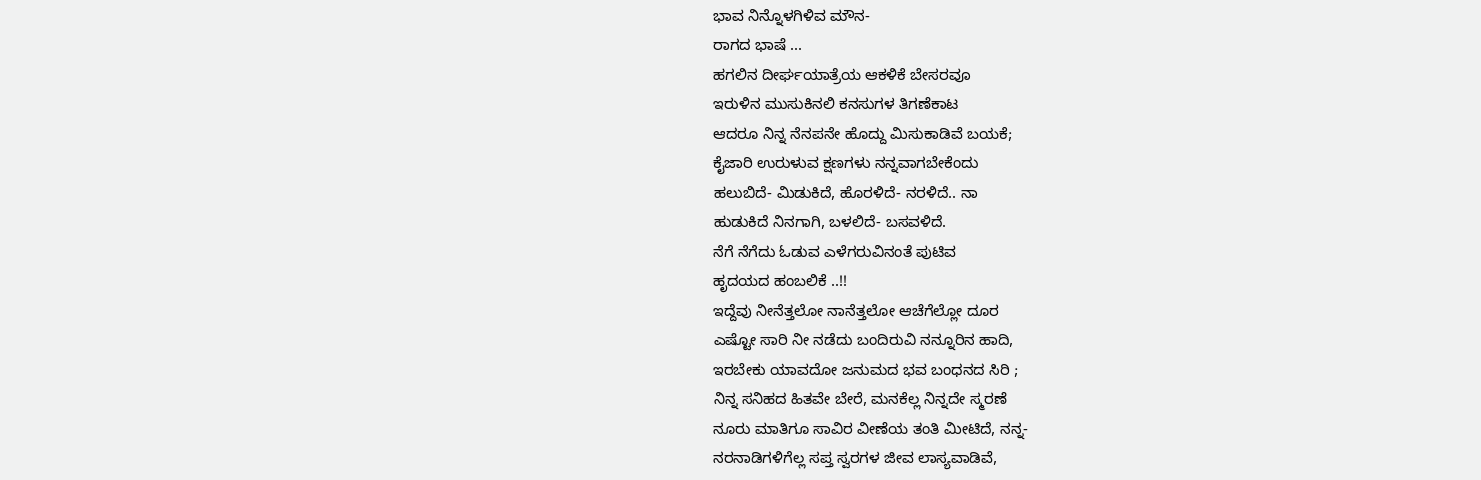ಭಾವ ನಿನ್ನೊಳಗಿಳಿವ ಮೌನ-
ರಾಗದ ಭಾಷೆ ...
ಹಗಲಿನ ದೀರ್ಘಯಾತ್ರೆಯ ಆಕಳಿಕೆ ಬೇಸರವೂ
ಇರುಳಿನ ಮುಸುಕಿನಲಿ ಕನಸುಗಳ ತಿಗಣೆಕಾಟ
ಆದರೂ ನಿನ್ನ ನೆನಪನೇ ಹೊದ್ದು ಮಿಸುಕಾಡಿವೆ ಬಯಕೆ;
ಕೈಜಾರಿ ಉರುಳುವ ಕ್ಷಣಗಳು ನನ್ನವಾಗಬೇಕೆಂದು
ಹಲುಬಿದೆ- ಮಿಡುಕಿದೆ, ಹೊರಳಿದೆ- ನರಳಿದೆ.. ನಾ
ಹುಡುಕಿದೆ ನಿನಗಾಗಿ, ಬಳಲಿದೆ- ಬಸವಳಿದೆ.
ನೆಗೆ ನೆಗೆದು ಓಡುವ ಎಳೆಗರುವಿನಂತೆ ಪುಟಿವ
ಹೃದಯದ ಹಂಬಲಿಕೆ ..!!
ಇದ್ದೆವು ನೀನೆತ್ತಲೋ ನಾನೆತ್ತಲೋ ಆಚೆಗೆಲ್ಲೋ ದೂರ
ಎಷ್ಟೋ ಸಾರಿ ನೀ ನಡೆದು ಬಂದಿರುವಿ ನನ್ನೂರಿನ ಹಾದಿ,
ಇರಬೇಕು ಯಾವದೋ ಜನುಮದ ಭವ ಬಂಧನದ ಸಿರಿ ;
ನಿನ್ನ ಸನಿಹದ ಹಿತವೇ ಬೇರೆ, ಮನಕೆಲ್ಲ ನಿನ್ನದೇ ಸ್ಮರಣೆ
ನೂರು ಮಾತಿಗೂ ಸಾವಿರ ವೀಣೆಯ ತಂತಿ ಮೀಟಿದೆ, ನನ್ನ-
ನರನಾಡಿಗಳಿಗೆಲ್ಲ ಸಪ್ತ ಸ್ವರಗಳ ಜೀವ ಲಾಸ್ಯವಾಡಿವೆ,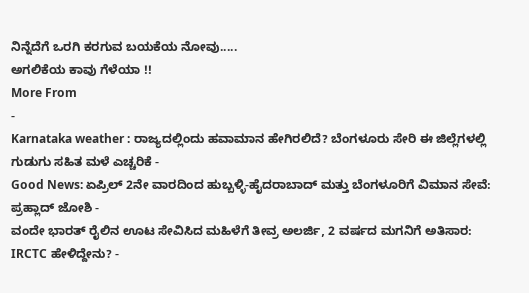ನಿನ್ನೆದೆಗೆ ಒರಗಿ ಕರಗುವ ಬಯಕೆಯ ನೋವು.....
ಅಗಲಿಕೆಯ ಕಾವು ಗೆಳೆಯಾ !!
More From
-
Karnataka weather : ರಾಜ್ಯದಲ್ಲಿಂದು ಹವಾಮಾನ ಹೇಗಿರಲಿದೆ? ಬೆಂಗಳೂರು ಸೇರಿ ಈ ಜಿಲ್ಲೆಗಳಲ್ಲಿ ಗುಡುಗು ಸಹಿತ ಮಳೆ ಎಚ್ಚರಿಕೆ -
Good News: ಏಪ್ರಿಲ್ 2ನೇ ವಾರದಿಂದ ಹುಬ್ಬಳ್ಳಿ-ಹೈದರಾಬಾದ್ ಮತ್ತು ಬೆಂಗಳೂರಿಗೆ ವಿಮಾನ ಸೇವೆ: ಪ್ರಹ್ಲಾದ್ ಜೋಶಿ -
ವಂದೇ ಭಾರತ್ ರೈಲಿನ ಊಟ ಸೇವಿಸಿದ ಮಹಿಳೆಗೆ ತೀವ್ರ ಅಲರ್ಜಿ, 2 ವರ್ಷದ ಮಗನಿಗೆ ಅತಿಸಾರ: IRCTC ಹೇಳಿದ್ದೇನು? -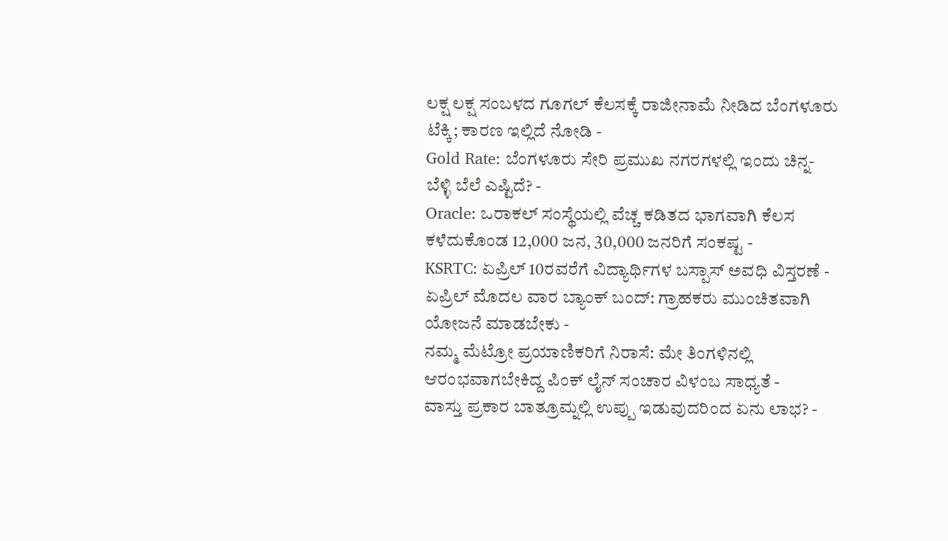ಲಕ್ಷ ಲಕ್ಷ ಸಂಬಳದ ಗೂಗಲ್ ಕೆಲಸಕ್ಕೆ ರಾಜೀನಾಮೆ ನೀಡಿದ ಬೆಂಗಳೂರು ಟೆಕ್ಕಿ; ಕಾರಣ ಇಲ್ಲಿದೆ ನೋಡಿ -
Gold Rate: ಬೆಂಗಳೂರು ಸೇರಿ ಪ್ರಮುಖ ನಗರಗಳಲ್ಲಿ ಇಂದು ಚಿನ್ನ-ಬೆಳ್ಳಿ ಬೆಲೆ ಎಷ್ಟಿದೆ? -
Oracle: ಒರಾಕಲ್ ಸಂಸ್ಥೆಯಲ್ಲಿ ವೆಚ್ಚ ಕಡಿತದ ಭಾಗವಾಗಿ ಕೆಲಸ ಕಳೆದುಕೊಂಡ 12,000 ಜನ, 30,000 ಜನರಿಗೆ ಸಂಕಷ್ಟ -
KSRTC: ಏಪ್ರಿಲ್ 10ರವರೆಗೆ ವಿದ್ಯಾರ್ಥಿಗಳ ಬಸ್ಪಾಸ್ ಅವಧಿ ವಿಸ್ತರಣೆ -
ಏಪ್ರಿಲ್ ಮೊದಲ ವಾರ ಬ್ಯಾಂಕ್ ಬಂದ್: ಗ್ರಾಹಕರು ಮುಂಚಿತವಾಗಿ ಯೋಜನೆ ಮಾಡಬೇಕು -
ನಮ್ಮ ಮೆಟ್ರೋ ಪ್ರಯಾಣಿಕರಿಗೆ ನಿರಾಸೆ: ಮೇ ತಿಂಗಳಿನಲ್ಲಿ ಆರಂಭವಾಗಬೇಕಿದ್ದ ಪಿಂಕ್ ಲೈನ್ ಸಂಚಾರ ವಿಳಂಬ ಸಾಧ್ಯತೆ -
ವಾಸ್ತು ಪ್ರಕಾರ ಬಾತ್ರೂಮ್ನಲ್ಲಿ ಉಪ್ಪು ಇಡುವುದರಿಂದ ಏನು ಲಾಭ? -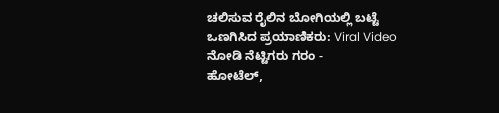ಚಲಿಸುವ ರೈಲಿನ ಬೋಗಿಯಲ್ಲಿ ಬಟ್ಟೆ ಒಣಗಿಸಿದ ಪ್ರಯಾಣಿಕರು: Viral Video ನೋಡಿ ನೆಟ್ಟಿಗರು ಗರಂ -
ಹೋಟೆಲ್,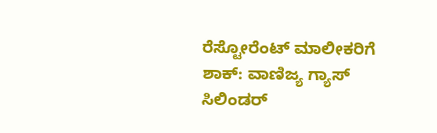ರೆಸ್ಟೋರೆಂಟ್ ಮಾಲೀಕರಿಗೆ ಶಾಕ್: ವಾಣಿಜ್ಯ ಗ್ಯಾಸ್ ಸಿಲಿಂಡರ್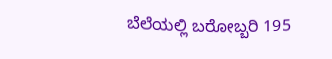ಬೆಲೆಯಲ್ಲಿ ಬರೋಬ್ಬರಿ 195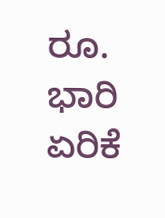ರೂ. ಭಾರಿ ಏರಿಕೆ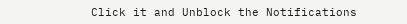Click it and Unblock the Notifications